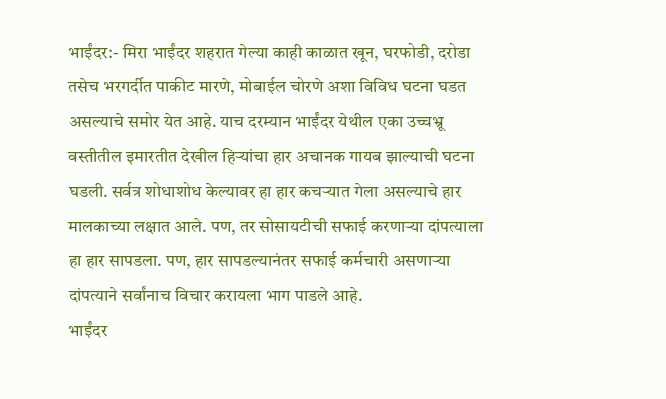भाईंदर:- मिरा भाईंदर शहरात गेल्या काही काळात खून, घरफोडी, दरोडा तसेच भरगर्दीत पाकीट मारणे, मोबाईल चोरणे अशा विविध घटना घडत असल्याचे समोर येत आहे. याच दरम्यान भाईंदर येथील एका उच्चभ्रू वस्तीतील इमारतीत देखील हिऱ्यांचा हार अचानक गायब झाल्याची घटना घडली. सर्वत्र शोधाशोध केल्यावर हा हार कचऱ्यात गेला असल्याचे हार मालकाच्या लक्षात आले. पण, तर सोसायटीची सफाई करणाऱ्या दांपत्याला हा हार सापडला. पण, हार सापडल्यानंतर सफाई कर्मचारी असणाऱ्या दांपत्याने सर्वांनाच विचार करायला भाग पाडले आहे.
भाईंदर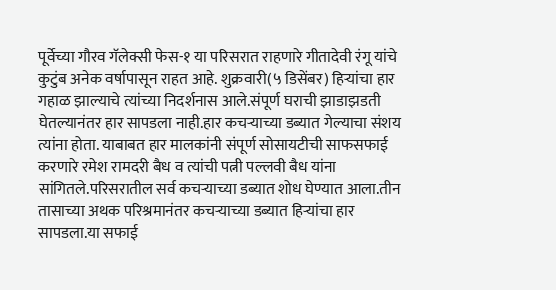पूर्वेच्या गौरव गॅलेक्सी फेस-१ या परिसरात राहणारे गीतादेवी रंगू यांचे कुटुंब अनेक वर्षापासून राहत आहे. शुक्रवारी(५ डिसेंबर) हिऱ्यांचा हार गहाळ झाल्याचे त्यांच्या निदर्शनास आले.संपूर्ण घराची झाडाझडती घेतल्यानंतर हार सापडला नाही.हार कचऱ्याच्या डब्यात गेल्याचा संशय त्यांना होता. याबाबत हार मालकांनी संपूर्ण सोसायटीची साफसफाई करणारे रमेश रामदरी बैध व त्यांची पत्नी पल्लवी बैध यांना सांगितले.परिसरातील सर्व कचऱ्याच्या डब्यात शोध घेण्यात आला.तीन तासाच्या अथक परिश्रमानंतर कचऱ्याच्या डब्यात हिऱ्यांचा हार सापडला.या सफाई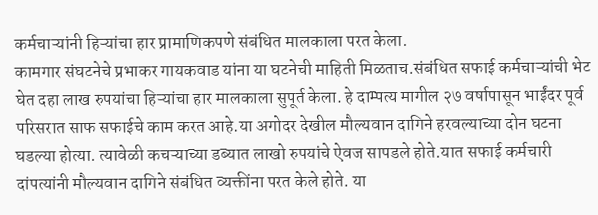कर्मचाऱ्यांनी हिऱ्यांचा हार प्रामाणिकपणे संबंधित मालकाला परत केला.
कामगार संघटनेचे प्रभाकर गायकवाड यांना या घटनेची माहिती मिळताच.संबंधित सफाई कर्मचाऱ्यांची भेट घेत दहा लाख रुपयांचा हिऱ्यांचा हार मालकाला सुपूर्त केला. हे दाम्पत्य मागील २७ वर्षापासून भाईंदर पूर्व परिसरात साफ सफाईचे काम करत आहे.या अगोदर देखील मौल्यवान दागिने हरवल्याच्या दोन घटना घडल्या होत्या. त्यावेळी कचऱ्याच्या डब्यात लाखो रुपयांचे ऐवज सापडले होते.यात सफाई कर्मचारी दांपत्यांनी मौल्यवान दागिने संबंधित व्यक्तींना परत केले होते. या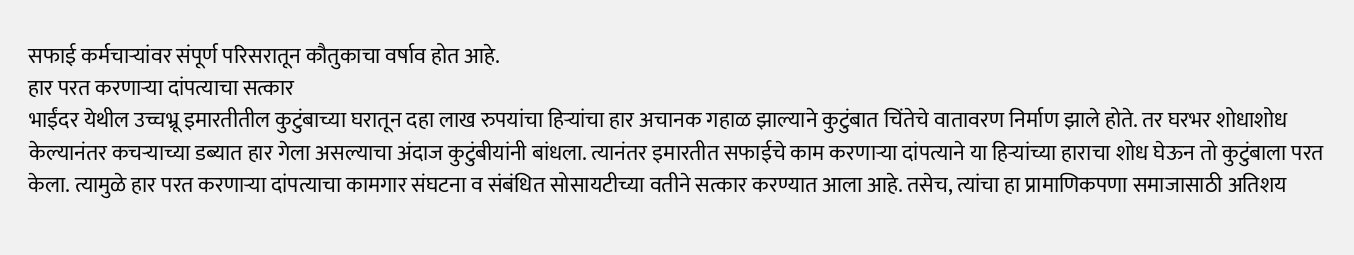सफाई कर्मचाऱ्यांवर संपूर्ण परिसरातून कौतुकाचा वर्षाव होत आहे.
हार परत करणाऱ्या दांपत्याचा सत्कार
भाईंदर येथील उच्चभ्रू इमारतीतील कुटुंबाच्या घरातून दहा लाख रुपयांचा हिऱ्यांचा हार अचानक गहाळ झाल्याने कुटुंबात चिंतेचे वातावरण निर्माण झाले होते. तर घरभर शोधाशोध केल्यानंतर कचऱ्याच्या डब्यात हार गेला असल्याचा अंदाज कुटुंबीयांनी बांधला. त्यानंतर इमारतीत सफाईचे काम करणाऱ्या दांपत्याने या हिऱ्यांच्या हाराचा शोध घेऊन तो कुटुंबाला परत केला. त्यामुळे हार परत करणाऱ्या दांपत्याचा कामगार संघटना व संबंधित सोसायटीच्या वतीने सत्कार करण्यात आला आहे. तसेच, त्यांचा हा प्रामाणिकपणा समाजासाठी अतिशय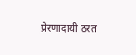प्रेरणादायी ठरत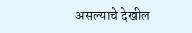असल्याचे देखील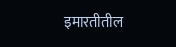इमारतीतील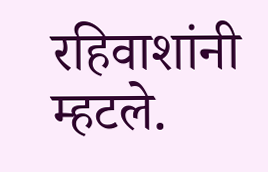रहिवाशांनी म्हटले.